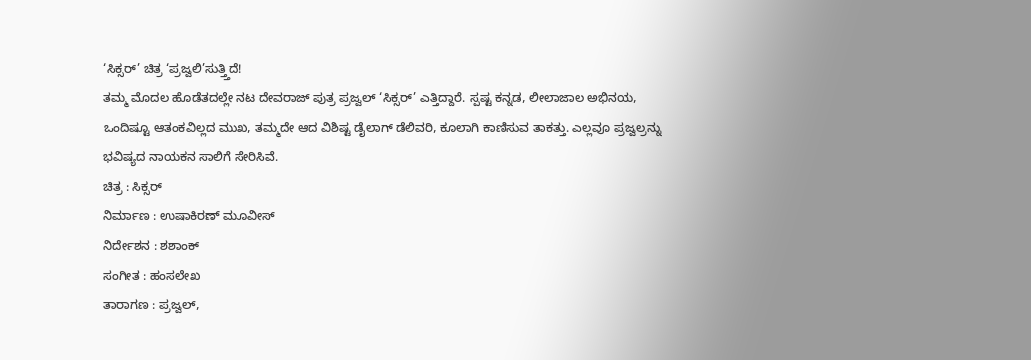‘ಸಿಕ್ಸರ್’ ಚಿತ್ರ ‘ಪ್ರಜ್ವಲಿ’ಸುತ್ತ್ತಿದೆ!
ತಮ್ಮ ಮೊದಲ ಹೊಡೆತದಲ್ಲೇ ನಟ ದೇವರಾಜ್ ಪುತ್ರ ಪ್ರಜ್ವಲ್ ‘ಸಿಕ್ಸರ್’ ಎತ್ತಿದ್ದಾರೆ. ಸ್ಪಷ್ಟ ಕನ್ನಡ, ಲೀಲಾಜಾಲ ಅಭಿನಯ, ಒಂದಿಷ್ಟೂ ಆತಂಕವಿಲ್ಲದ ಮುಖ, ತಮ್ಮದೇ ಆದ ವಿಶಿಷ್ಟ ಡೈಲಾಗ್ ಡೆಲಿವರಿ, ಕೂಲಾಗಿ ಕಾಣಿಸುವ ತಾಕತ್ತು. ಎಲ್ಲವೂ ಪ್ರಜ್ವಲ್ರನ್ನು ಭವಿಷ್ಯದ ನಾಯಕನ ಸಾಲಿಗೆ ಸೇರಿಸಿವೆ.
ಚಿತ್ರ : ಸಿಕ್ಸರ್
ನಿರ್ಮಾಣ : ಉಷಾಕಿರಣ್ ಮೂವೀಸ್
ನಿರ್ದೇಶನ : ಶಶಾಂಕ್
ಸಂಗೀತ : ಹಂಸಲೇಖ
ತಾರಾಗಣ : ಪ್ರಜ್ವಲ್,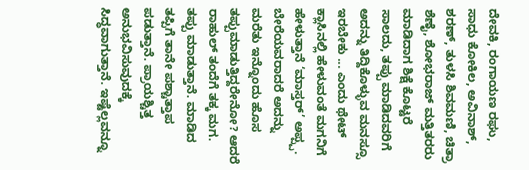ದೇವಕಿ, ರಂಗಾಯಣ ರಘು, ಸಾಧು ಕೋಕಿಲ, ಅವಿನಾಶ್, ಶರಣ್, ತುಳಸಿ ಶಿವಮಣಿ, ಚಿತ್ರಾ ಶೆಣೈ, ಶೋಭರಾಜ್ ಮತ್ತಿತರರು
ಮಾಡಿದಾಗ ಶಿಕ್ಷೆ ಕೊಟ್ಟರೆ ಸಾಲದು, ತಪ್ಪು ಮಾಡಿದವರಿಗೆ ಅದನ್ನು ತಿದ್ದಿಕೊಳ್ಳುವ ಮನಸ್ಸೂ ಇರಬೇಕು ... ಎಂದು ಥೇಟ್ ಕ್ಲಾಸಿನಲ್ಲಿ ಹೇಳುವಂತೆ ಮಗನಿಗೆ ಹೇಳುತ್ತಾನೆ ‘ಮಾಸ್ತರ್’ ಅಪ್ಪ್ಪ.
ಬೇರೆಯವರಾದರೆ ಅದನ್ನು ಮರೆತು ಇನ್ನೊಂದು ಹೊಸ ತಪ್ಪುಮಾಡುತ್ತಿದ್ದರೇನೋ? ಆದರೆ ರಾಹುಲ್ ತಂದೆಗೆ ತಕ್ಕ ಮಗ. ತಪ್ಪು ಮಾಡುತ್ತಾನೆ. ಮಾಡಿದ ತಪ್ಪಿಗೆ ತಾನೇ ಪಶ್ಚಾತ್ತಾಪ ಪಡುತ್ತಾನೆ. ಪ್ರಾಯಶ್ಚಿತ್ತ ಅನುಭವಿಸುವುದಕ್ಕೆ ಸಿದ್ಧವಾಗುತ್ತಾನೆ. ಇಷ್ಟೆಲ್ಲವನ್ನೂ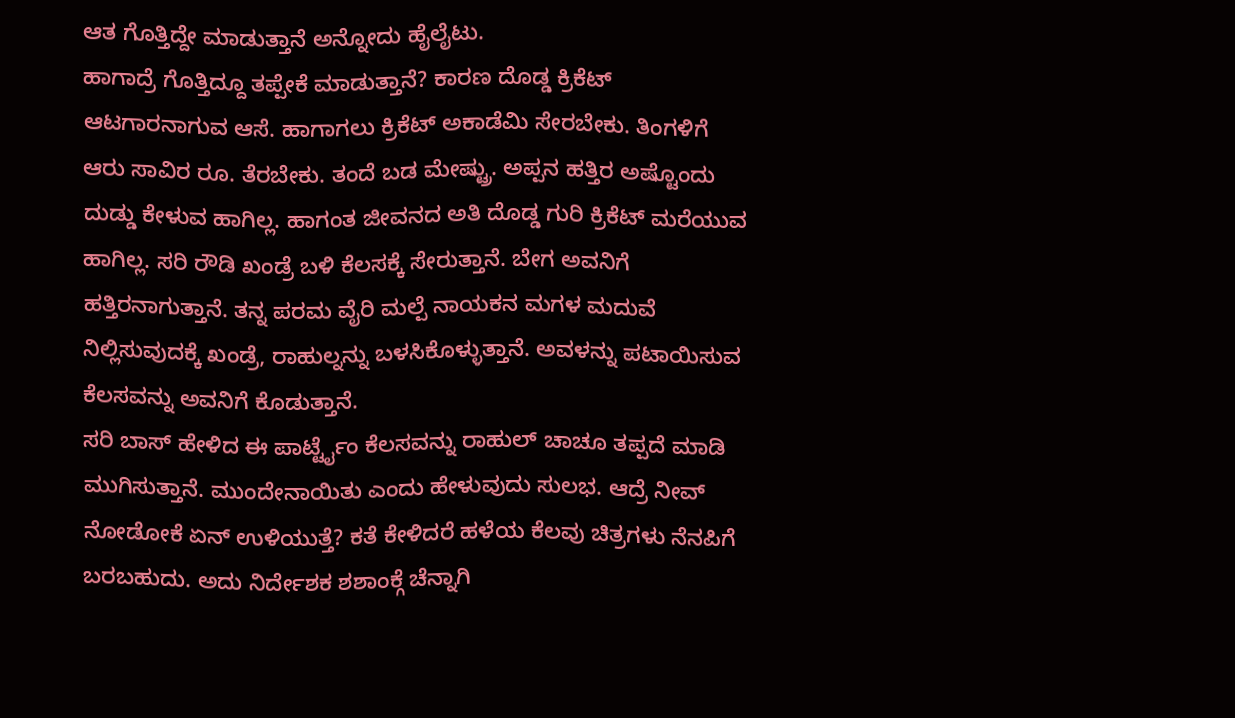ಆತ ಗೊತ್ತಿದ್ದೇ ಮಾಡುತ್ತಾನೆ ಅನ್ನೋದು ಹೈಲೈಟು.
ಹಾಗಾದ್ರೆ ಗೊತ್ತಿದ್ದೂ ತಪ್ಪೇಕೆ ಮಾಡುತ್ತಾನೆ? ಕಾರಣ ದೊಡ್ಡ ಕ್ರಿಕೆಟ್ ಆಟಗಾರನಾಗುವ ಆಸೆ. ಹಾಗಾಗಲು ಕ್ರಿಕೆಟ್ ಅಕಾಡೆಮಿ ಸೇರಬೇಕು. ತಿಂಗಳಿಗೆ ಆರು ಸಾವಿರ ರೂ. ತೆರಬೇಕು. ತಂದೆ ಬಡ ಮೇಷ್ಟ್ರು. ಅಪ್ಪನ ಹತ್ತಿರ ಅಷ್ಟೊಂದು ದುಡ್ಡು ಕೇಳುವ ಹಾಗಿಲ್ಲ. ಹಾಗಂತ ಜೀವನದ ಅತಿ ದೊಡ್ಡ ಗುರಿ ಕ್ರಿಕೆಟ್ ಮರೆಯುವ ಹಾಗಿಲ್ಲ. ಸರಿ ರೌಡಿ ಖಂಡ್ರೆ ಬಳಿ ಕೆಲಸಕ್ಕೆ ಸೇರುತ್ತಾನೆ. ಬೇಗ ಅವನಿಗೆ ಹತ್ತಿರನಾಗುತ್ತಾನೆ. ತನ್ನ ಪರಮ ವೈರಿ ಮಲ್ಪೆ ನಾಯಕನ ಮಗಳ ಮದುವೆ ನಿಲ್ಲಿಸುವುದಕ್ಕೆ ಖಂಡ್ರೆ, ರಾಹುಲ್ನನ್ನು ಬಳಸಿಕೊಳ್ಳುತ್ತಾನೆ. ಅವಳನ್ನು ಪಟಾಯಿಸುವ ಕೆಲಸವನ್ನು ಅವನಿಗೆ ಕೊಡುತ್ತಾನೆ.
ಸರಿ ಬಾಸ್ ಹೇಳಿದ ಈ ಪಾರ್ಟ್ಟೈಂ ಕೆಲಸವನ್ನು ರಾಹುಲ್ ಚಾಚೂ ತಪ್ಪದೆ ಮಾಡಿ ಮುಗಿಸುತ್ತಾನೆ. ಮುಂದೇನಾಯಿತು ಎಂದು ಹೇಳುವುದು ಸುಲಭ. ಆದ್ರೆ ನೀವ್ ನೋಡೋಕೆ ಏನ್ ಉಳಿಯುತ್ತೆ? ಕತೆ ಕೇಳಿದರೆ ಹಳೆಯ ಕೆಲವು ಚಿತ್ರಗಳು ನೆನಪಿಗೆ ಬರಬಹುದು. ಅದು ನಿರ್ದೇಶಕ ಶಶಾಂಕ್ಗೆ ಚೆನ್ನಾಗಿ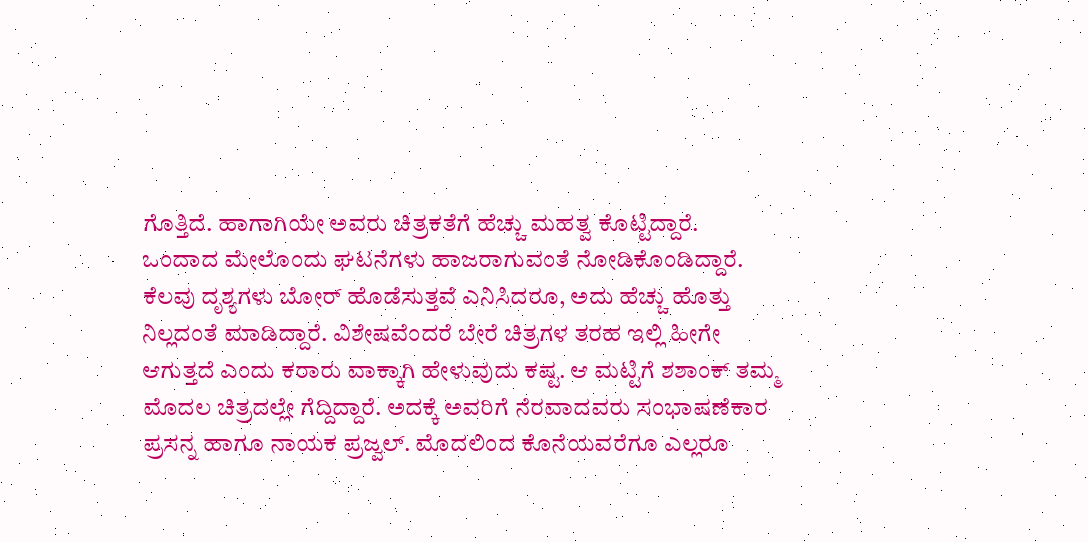ಗೊತ್ತಿದೆ. ಹಾಗಾಗಿಯೇ ಅವರು ಚಿತ್ರಕತೆಗೆ ಹೆಚ್ಚು ಮಹತ್ವ ಕೊಟ್ಟಿದ್ದಾರೆ.
ಒಂದಾದ ಮೇಲೊಂದು ಘಟನೆಗಳು ಹಾಜರಾಗುವಂತೆ ನೋಡಿಕೊಂಡಿದ್ದಾರೆ. ಕೆಲವು ದೃಶ್ಯಗಳು ಬೋರ್ ಹೊಡೆಸುತ್ತವೆ ಎನಿಸಿದರೂ, ಅದು ಹೆಚ್ಚು ಹೊತ್ತು ನಿಲ್ಲದಂತೆ ಮಾಡಿದ್ದಾರೆ. ವಿಶೇಷವೆಂದರೆ ಬೇರೆ ಚಿತ್ರಗಳ ತರಹ ಇಲ್ಲಿ ಹೀಗೇ ಆಗುತ್ತದೆ ಎಂದು ಕರಾರು ವಾಕ್ಕಾಗಿ ಹೇಳುವುದು ಕಷ್ಟ. ಆ ಮಟ್ಟಿಗೆ ಶಶಾಂಕ್ ತಮ್ಮ ಮೊದಲ ಚಿತ್ರದಲ್ಲೇ ಗೆದ್ದಿದ್ದಾರೆ. ಅದಕ್ಕೆ ಅವರಿಗೆ ನೆರವಾದವರು ಸಂಭಾಷಣೆಕಾರ ಪ್ರಸನ್ನ ಹಾಗೂ ನಾಯಕ ಪ್ರಜ್ವಲ್. ಮೊದಲಿಂದ ಕೊನೆಯವರೆಗೂ ಎಲ್ಲರೂ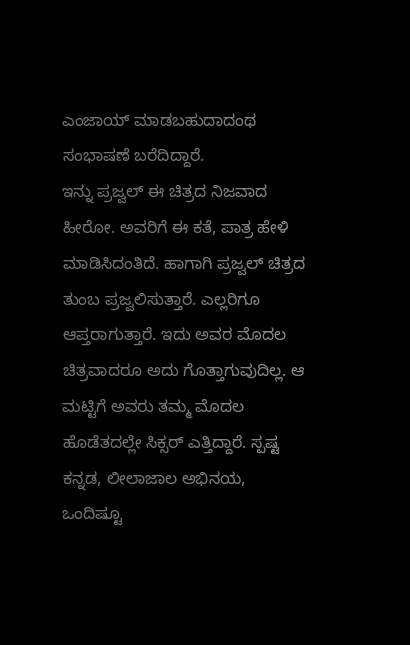ಎಂಜಾಯ್ ಮಾಡಬಹುದಾದಂಥ ಸಂಭಾಷಣೆ ಬರೆದಿದ್ದಾರೆ.
ಇನ್ನು ಪ್ರಜ್ವಲ್ ಈ ಚಿತ್ರದ ನಿಜವಾದ ಹೀರೋ. ಅವರಿಗೆ ಈ ಕತೆ, ಪಾತ್ರ ಹೇಳಿ ಮಾಡಿಸಿದಂತಿದೆ. ಹಾಗಾಗಿ ಪ್ರಜ್ವಲ್ ಚಿತ್ರದ ತುಂಬ ಪ್ರಜ್ವಲಿಸುತ್ತಾರೆ. ಎಲ್ಲರಿಗೂ ಆಪ್ತರಾಗುತ್ತಾರೆ. ಇದು ಅವರ ಮೊದಲ ಚಿತ್ರವಾದರೂ ಅದು ಗೊತ್ತಾಗುವುದಿಲ್ಲ. ಆ ಮಟ್ಟಿಗೆ ಅವರು ತಮ್ಮ ಮೊದಲ ಹೊಡೆತದಲ್ಲೇ ಸಿಕ್ಸರ್ ಎತ್ತಿದ್ದಾರೆ. ಸ್ಪಷ್ಟ ಕನ್ನಡ, ಲೀಲಾಜಾಲ ಅಭಿನಯ, ಒಂದಿಷ್ಟೂ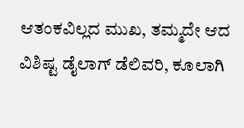ಆತಂಕವಿಲ್ಲದ ಮುಖ, ತಮ್ಮದೇ ಆದ ವಿಶಿಷ್ಟ ಡೈಲಾಗ್ ಡೆಲಿವರಿ, ಕೂಲಾಗಿ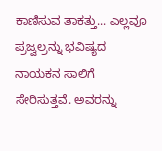ಕಾಣಿಸುವ ತಾಕತ್ತು... ಎಲ್ಲವೂ ಪ್ರಜ್ವಲ್ರನ್ನು ಭವಿಷ್ಯದ ನಾಯಕನ ಸಾಲಿಗೆ ಸೇರಿಸುತ್ತವೆ. ಅವರನ್ನು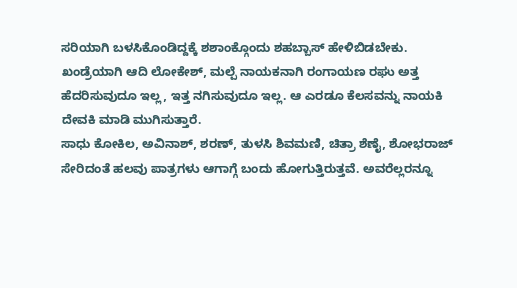ಸರಿಯಾಗಿ ಬಳಸಿಕೊಂಡಿದ್ದಕ್ಕೆ ಶಶಾಂಕ್ಗೊಂದು ಶಹಬ್ಬಾಸ್ ಹೇಳಿಬಿಡಬೇಕು.
ಖಂಡ್ರೆಯಾಗಿ ಆದಿ ಲೋಕೇಶ್, ಮಲ್ಪೆ ನಾಯಕನಾಗಿ ರಂಗಾಯಣ ರಘು ಅತ್ತ ಹೆದರಿಸುವುದೂ ಇಲ್ಲ, ಇತ್ತ ನಗಿಸುವುದೂ ಇಲ್ಲ. ಆ ಎರಡೂ ಕೆಲಸವನ್ನು ನಾಯಕಿ ದೇವಕಿ ಮಾಡಿ ಮುಗಿಸುತ್ತಾರೆ.
ಸಾಧು ಕೋಕಿಲ, ಅವಿನಾಶ್, ಶರಣ್, ತುಳಸಿ ಶಿವಮಣಿ, ಚಿತ್ರಾ ಶೆಣೈ, ಶೋಭರಾಜ್ ಸೇರಿದಂತೆ ಹಲವು ಪಾತ್ರಗಳು ಆಗಾಗ್ಗೆ ಬಂದು ಹೋಗುತ್ತಿರುತ್ತವೆ. ಅವರೆಲ್ಲರನ್ನೂ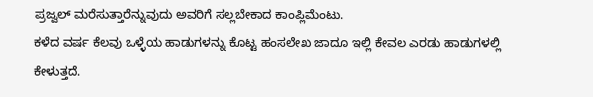ಪ್ರಜ್ವಲ್ ಮರೆಸುತ್ತಾರೆನ್ನುವುದು ಅವರಿಗೆ ಸಲ್ಲಬೇಕಾದ ಕಾಂಪ್ಲಿಮೆಂಟು.
ಕಳೆದ ವರ್ಷ ಕೆಲವು ಒಳ್ಳೆಯ ಹಾಡುಗಳನ್ನು ಕೊಟ್ಟ ಹಂಸಲೇಖ ಜಾದೂ ಇಲ್ಲಿ ಕೇವಲ ಎರಡು ಹಾಡುಗಳಲ್ಲಿ ಕೇಳುತ್ತದೆ.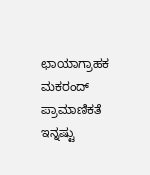ಛಾಯಾಗ್ರಾಹಕ ಮಕರಂದ್ ಪ್ರಾಮಾಣಿಕತೆ ಇನ್ನಷ್ಟು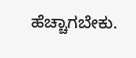ಹೆಚ್ಚಾಗಬೇಕು.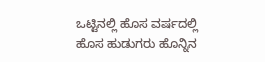ಒಟ್ಟಿನಲ್ಲಿ ಹೊಸ ವರ್ಷದಲ್ಲಿ ಹೊಸ ಹುಡುಗರು ಹೊನ್ನಿನ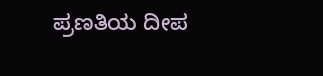ಪ್ರಣತಿಯ ದೀಪ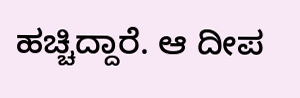ಹಚ್ಚಿದ್ದಾರೆ. ಆ ದೀಪ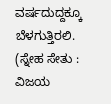ವರ್ಷದುದ್ದಕ್ಕೂ ಬೆಳಗುತ್ತಿರಲಿ.
(ಸ್ನೇಹ ಸೇತು : ವಿಜಯ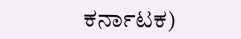ಕರ್ನಾಟಕ)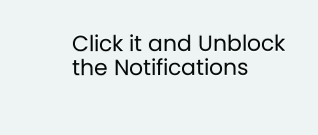Click it and Unblock the Notifications